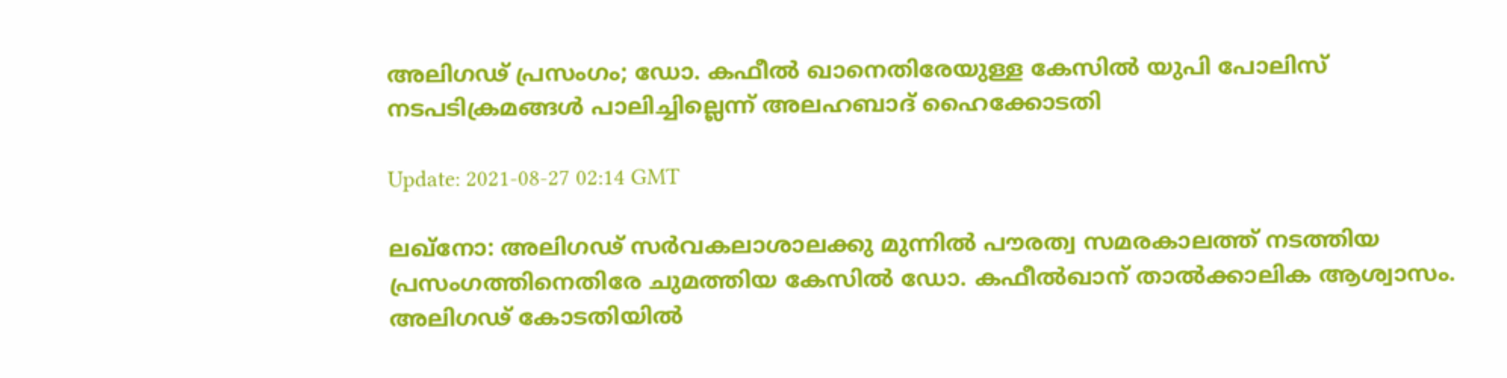അലിഗഢ് പ്രസംഗം; ഡോ. കഫീല്‍ ഖാനെതിരേയുള്ള കേസില്‍ യുപി പോലിസ് നടപടിക്രമങ്ങള്‍ പാലിച്ചില്ലെന്ന് അലഹബാദ് ഹൈക്കോടതി

Update: 2021-08-27 02:14 GMT

ലഖ്‌നോ: അലിഗഢ് സര്‍വകലാശാലക്കു മുന്നില്‍ പൗരത്വ സമരകാലത്ത് നടത്തിയ പ്രസംഗത്തിനെതിരേ ചുമത്തിയ കേസില്‍ ഡോ. കഫീല്‍ഖാന് താല്‍ക്കാലിക ആശ്വാസം. അലിഗഢ് കോടതിയില്‍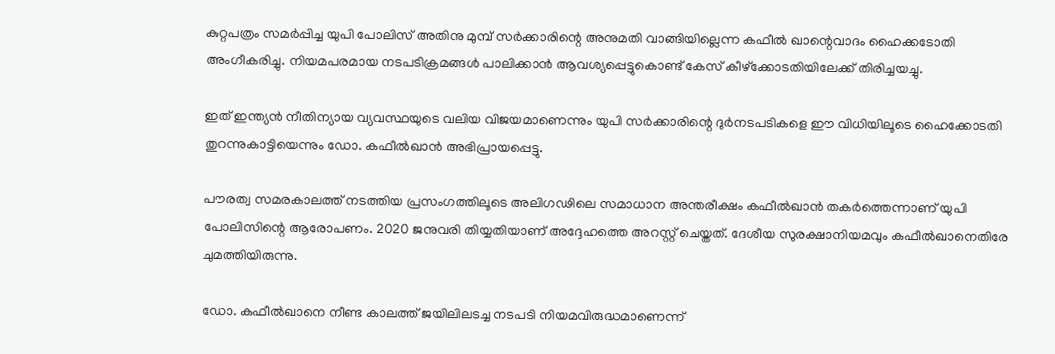കുറ്റപത്രം സമര്‍പ്പിച്ച യുപി പോലിസ് അതിനു മുമ്പ് സര്‍ക്കാരിന്റെ അനുമതി വാങ്ങിയില്ലെന്ന കഫീല്‍ ഖാന്റെവാദം ഹൈക്കടോതി അംഗീകരിച്ചു. നിയമപരമായ നടപടിക്രമങ്ങള്‍ പാലിക്കാന്‍ ആവശ്യപ്പെട്ടുകൊണ്ട് കേസ് കീഴ്‌ക്കോടതിയിലേക്ക് തിരിച്ചയച്ചു.

ഇത് ഇന്ത്യന്‍ നീതിന്യായ വ്യവസ്ഥയുടെ വലിയ വിജയമാണെന്നും യുപി സര്‍ക്കാരിന്റെ ദുര്‍നടപടികളെ ഈ വിധിയിലൂടെ ഹൈക്കോടതി തുറന്നുകാട്ടിയെന്നും ഡോ. കഫീല്‍ഖാന്‍ അഭിപ്രായപ്പെട്ടു.

പൗരത്വ സമരകാലത്ത് നടത്തിയ പ്രസംഗത്തിലൂടെ അലിഗഢിലെ സമാധാന അന്തരീക്ഷം കഫീല്‍ഖാന്‍ തകര്‍ത്തെന്നാണ് യുപി പോലിസിന്റെ ആരോപണം. 2020 ജനുവരി തിയ്യതിയാണ് അദ്ദേഹത്തെ അറസ്റ്റ് ചെയ്തത്. ദേശീയ സുരക്ഷാനിയമവും കഫീല്‍ഖാനെതിരേ ചുമത്തിയിരുന്നു.

ഡോ. കഫീല്‍ഖാനെ നീണ്ട കാലത്ത് ജയിലിലടച്ച നടപടി നിയമവിരുദ്ധമാണെന്ന്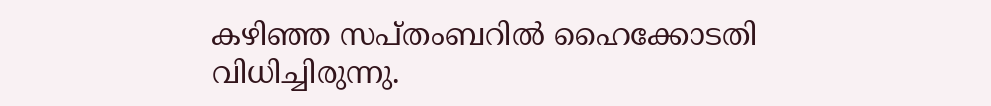കഴിഞ്ഞ സപ്തംബറില്‍ ഹൈക്കോടതി വിധിച്ചിരുന്നു.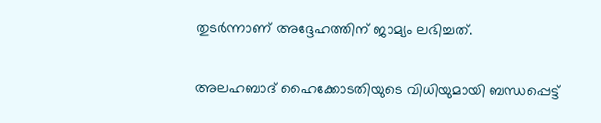തുടര്‍ന്നാണ് അദ്ദേഹത്തിന് ജാമ്യം ലഭിച്ചത്.

അലഹബാദ് ഹൈക്കോടതിയുടെ വിധിയുമായി ബന്ധപ്പെട്ട്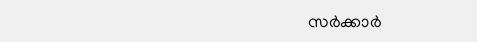സര്‍ക്കാര്‍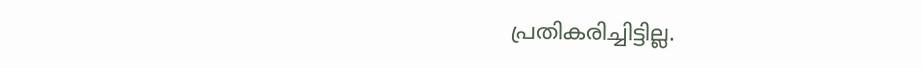പ്രതികരിച്ചിട്ടില്ല.